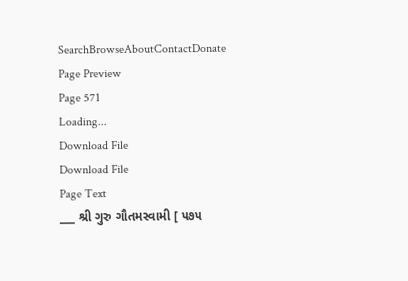SearchBrowseAboutContactDonate
Page Preview
Page 571
Loading...
Download File
Download File
Page Text
___ શ્રી ગુરુ ગૌતમસ્વામી [ ૫૭૫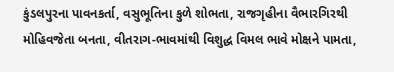કુંડલપુરના પાવનકર્તા, વસુભૂતિના કુળે શોભતા, રાજગૃહીના વૈભારગિરથી મોહિવજેતા બનતા, વીતરાગ-ભાવમાંથી વિશુદ્ધ વિમલ ભાવે મોક્ષને પામતા,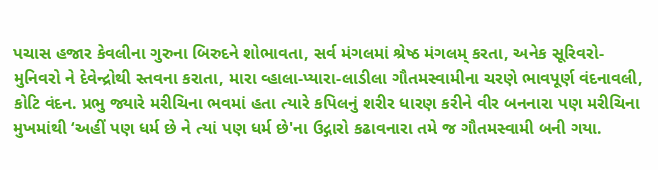પચાસ હજાર કેવલીના ગુરુના બિરુદને શોભાવતા, સર્વ મંગલમાં શ્રેષ્ઠ મંગલમ્ કરતા, અનેક સૂરિવરો-મુનિવરો ને દેવેન્દ્રોથી સ્તવના કરાતા, મારા વ્હાલા-પ્યારા-લાડીલા ગૌતમસ્વામીના ચરણે ભાવપૂર્ણ વંદનાવલી, કોટિ વંદન. પ્રભુ જ્યારે મરીચિના ભવમાં હતા ત્યારે કપિલનું શરીર ધારણ કરીને વીર બનનારા પણ મરીચિના મુખમાંથી ‘અહીં પણ ધર્મ છે ને ત્યાં પણ ધર્મ છે'ના ઉદ્ગારો કઢાવનારા તમે જ ગૌતમસ્વામી બની ગયા.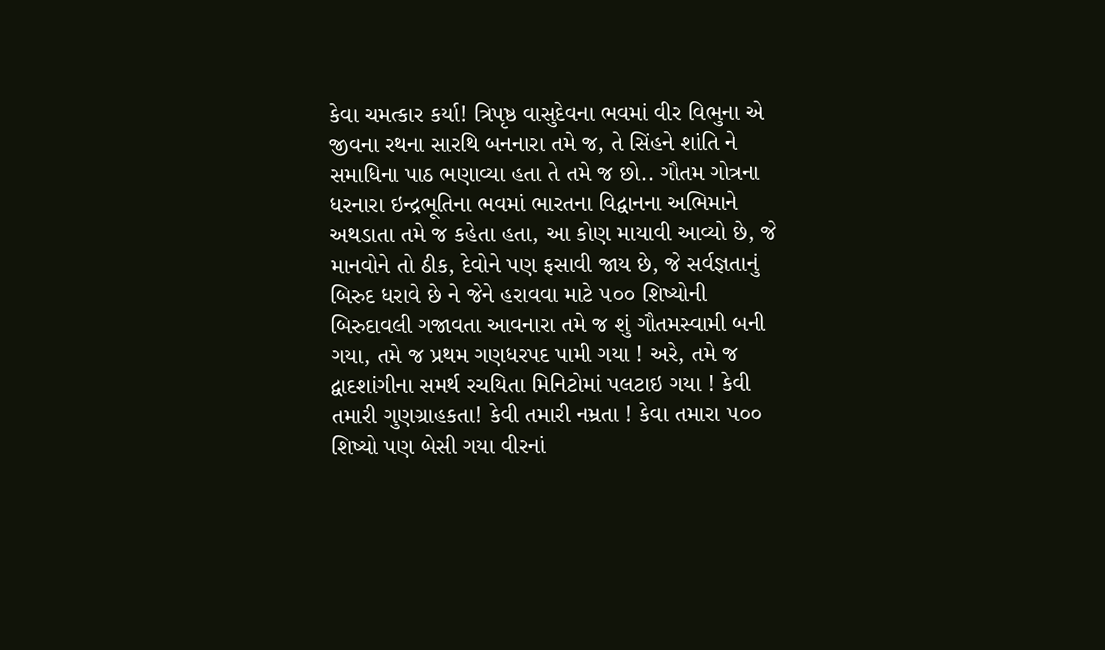કેવા ચમત્કાર કર્યા! ત્રિપૃષ્ઠ વાસુદેવના ભવમાં વીર વિભુના એ જીવના રથના સારથિ બનનારા તમે જ, તે સિંહને શાંતિ ને સમાધિના પાઠ ભણાવ્યા હતા તે તમે જ છો.. ગૌતમ ગોત્રના ધરનારા ઇન્દ્રભૂતિના ભવમાં ભારતના વિદ્વાનના અભિમાને અથડાતા તમે જ કહેતા હતા, આ કોણ માયાવી આવ્યો છે, જે માનવોને તો ઠીક, દેવોને પણ ફસાવી જાય છે, જે સર્વજ્ઞતાનું બિરુદ ધરાવે છે ને જેને હરાવવા માટે ૫૦૦ શિષ્યોની બિરુદાવલી ગજાવતા આવનારા તમે જ શું ગૌતમસ્વામી બની ગયા, તમે જ પ્રથમ ગણધરપદ પામી ગયા ! અરે, તમે જ દ્વાદશાંગીના સમર્થ રચયિતા મિનિટોમાં પલટાઇ ગયા ! કેવી તમારી ગુણગ્રાહકતા! કેવી તમારી નમ્રતા ! કેવા તમારા ૫૦૦ શિષ્યો પણ બેસી ગયા વીરનાં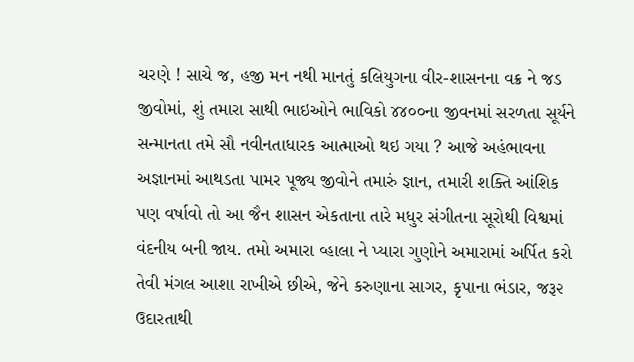ચરણે ! સાચે જ, હજી મન નથી માનતું કલિયુગના વીર-શાસનના વક્ર ને જડ જીવોમાં, શું તમારા સાથી ભાઇઓને ભાવિકો ૪૪૦૦ના જીવનમાં સરળતા સૂર્યને સન્માનતા તમે સૌ નવીનતાધારક આત્માઓ થઇ ગયા ? આજે અહંભાવના અજ્ઞાનમાં આથડતા પામર પૂજ્ય જીવોને તમારું જ્ઞાન, તમારી શક્તિ આંશિક પણ વર્ષાવો તો આ જૈન શાસન એકતાના તારે મધુર સંગીતના સૂરોથી વિશ્વમાં વંદનીય બની જાય. તમો અમારા વ્હાલા ને પ્યારા ગુણોને અમારામાં અર્પિત કરો તેવી મંગલ આશા રાખીએ છીએ, જેને કરુણાના સાગર, કૃપાના ભંડાર, જરૂ૨ ઉદારતાથી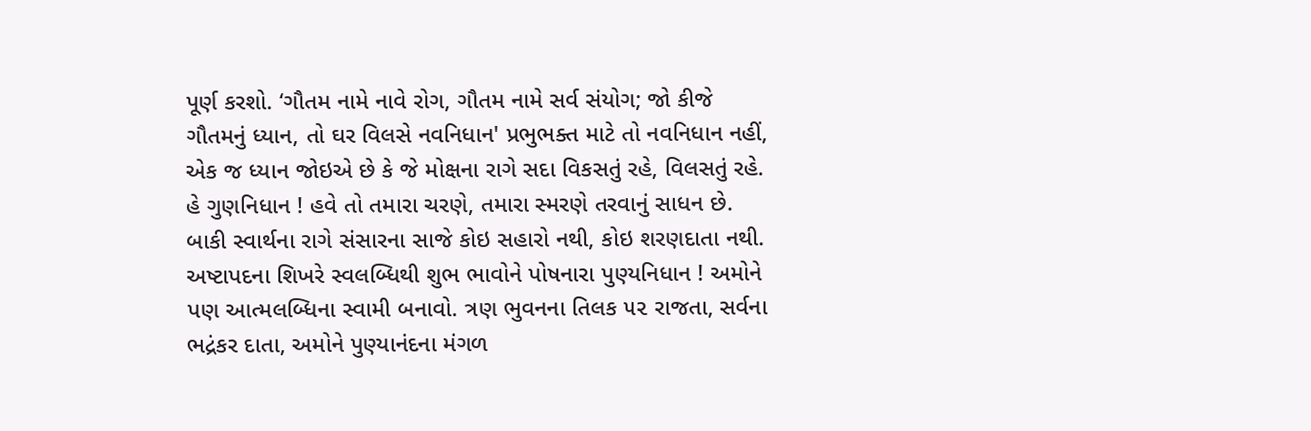પૂર્ણ કરશો. ‘ગૌતમ નામે નાવે રોગ, ગૌતમ નામે સર્વ સંયોગ; જો કીજે ગૌતમનું ધ્યાન, તો ઘર વિલસે નવનિધાન' પ્રભુભક્ત માટે તો નવનિધાન નહીં, એક જ ધ્યાન જોઇએ છે કે જે મોક્ષના રાગે સદા વિકસતું રહે, વિલસતું રહે. હે ગુણનિધાન ! હવે તો તમારા ચરણે, તમારા સ્મરણે તરવાનું સાધન છે. બાકી સ્વાર્થના રાગે સંસારના સાજે કોઇ સહારો નથી, કોઇ શરણદાતા નથી. અષ્ટાપદના શિખરે સ્વલબ્ધિથી શુભ ભાવોને પોષનારા પુણ્યનિધાન ! અમોને પણ આત્મલબ્ધિના સ્વામી બનાવો. ત્રણ ભુવનના તિલક ૫૨ રાજતા, સર્વના ભદ્રંકર દાતા, અમોને પુણ્યાનંદના મંગળ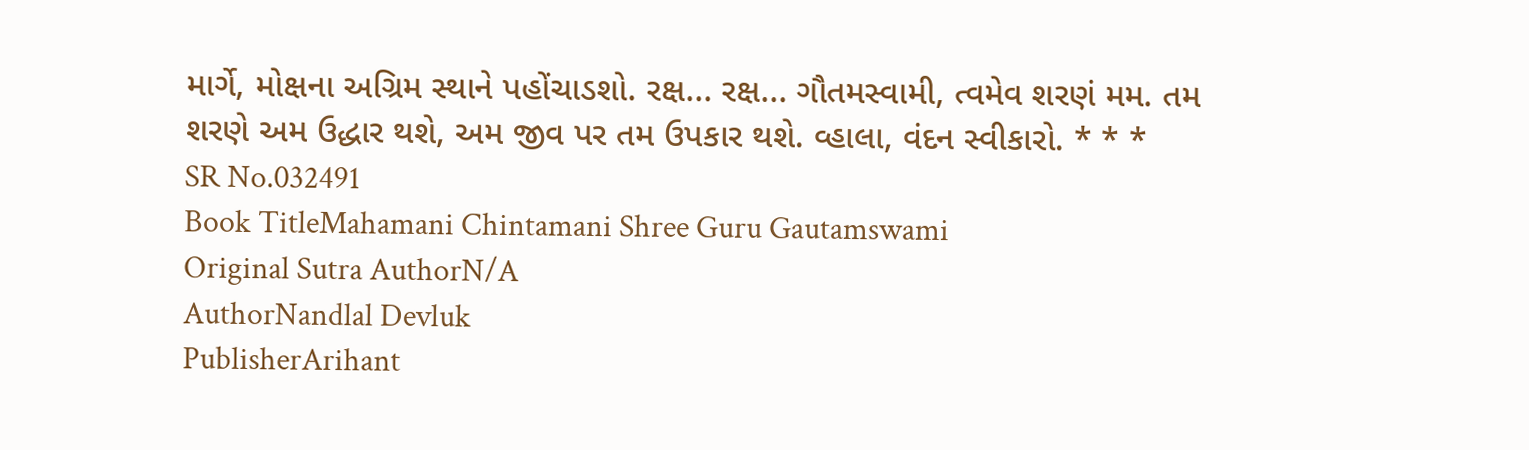માર્ગે, મોક્ષના અગ્રિમ સ્થાને પહોંચાડશો. રક્ષ... રક્ષ... ગૌતમસ્વામી, ત્વમેવ શરણં મમ. તમ શરણે અમ ઉદ્ધાર થશે, અમ જીવ પર તમ ઉપકાર થશે. વ્હાલા, વંદન સ્વીકારો. * * *
SR No.032491
Book TitleMahamani Chintamani Shree Guru Gautamswami
Original Sutra AuthorN/A
AuthorNandlal Devluk
PublisherArihant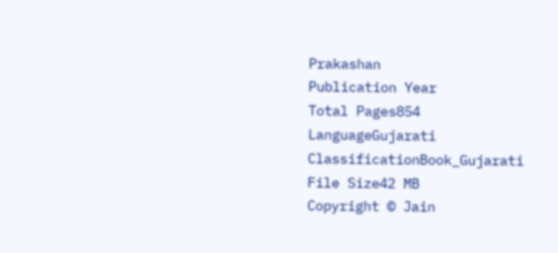Prakashan
Publication Year
Total Pages854
LanguageGujarati
ClassificationBook_Gujarati
File Size42 MB
Copyright © Jain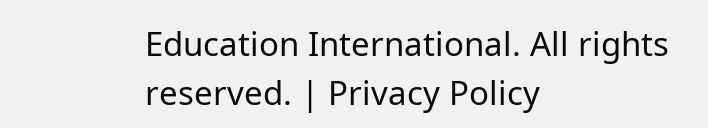Education International. All rights reserved. | Privacy Policy